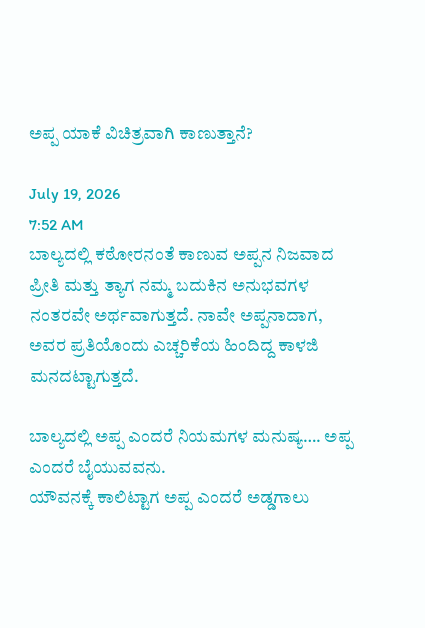ಅಪ್ಪ ಯಾಕೆ ವಿಚಿತ್ರವಾಗಿ ಕಾಣುತ್ತಾನೆ?

July 19, 2026
7:52 AM
ಬಾಲ್ಯದಲ್ಲಿ ಕಠೋರನಂತೆ ಕಾಣುವ ಅಪ್ಪನ ನಿಜವಾದ ಪ್ರೀತಿ ಮತ್ತು ತ್ಯಾಗ ನಮ್ಮ ಬದುಕಿನ ಅನುಭವಗಳ ನಂತರವೇ ಅರ್ಥವಾಗುತ್ತದೆ. ನಾವೇ ಅಪ್ಪನಾದಾಗ, ಅವರ ಪ್ರತಿಯೊಂದು ಎಚ್ಚರಿಕೆಯ ಹಿಂದಿದ್ದ ಕಾಳಜಿ ಮನದಟ್ಟಾಗುತ್ತದೆ.

ಬಾಲ್ಯದಲ್ಲಿ ಅಪ್ಪ ಎಂದರೆ ನಿಯಮಗಳ ಮನುಷ್ಯ…. ಅಪ್ಪ ಎಂದರೆ ಬೈಯುವವನು.
ಯೌವನಕ್ಕೆ ಕಾಲಿಟ್ಟಾಗ ಅಪ್ಪ ಎಂದರೆ ಅಡ್ಡಗಾಲು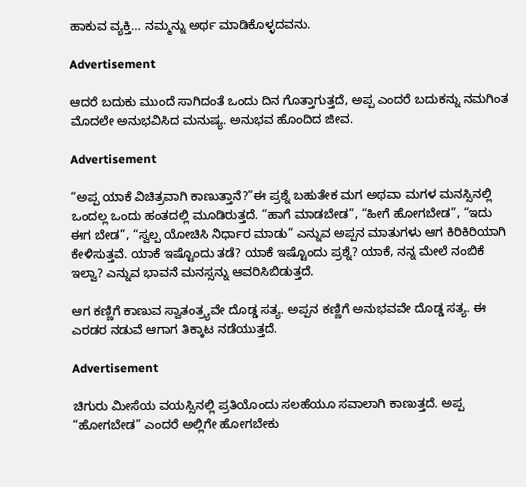ಹಾಕುವ ವ್ಯಕ್ತಿ… ನಮ್ಮನ್ನು ಅರ್ಥ ಮಾಡಿಕೊಳ್ಳದವನು.

Advertisement

ಆದರೆ ಬದುಕು ಮುಂದೆ ಸಾಗಿದಂತೆ ಒಂದು ದಿನ ಗೊತ್ತಾಗುತ್ತದೆ, ಅಪ್ಪ ಎಂದರೆ ಬದುಕನ್ನು ನಮಗಿಂತ ಮೊದಲೇ ಅನುಭವಿಸಿದ ಮನುಷ್ಯ. ಅನುಭವ ಹೊಂದಿದ ಜೀವ.

Advertisement

“ಅಪ್ಪ ಯಾಕೆ ವಿಚಿತ್ರವಾಗಿ ಕಾಣುತ್ತಾನೆ?”ಈ ಪ್ರಶ್ನೆ ಬಹುತೇಕ ಮಗ ಅಥವಾ ಮಗಳ ಮನಸ್ಸಿನಲ್ಲಿ ಒಂದಲ್ಲ ಒಂದು ಹಂತದಲ್ಲಿ ಮೂಡಿರುತ್ತದೆ. “ಹಾಗೆ ಮಾಡಬೇಡ”, “ಹೀಗೆ ಹೋಗಬೇಡ”, “ಇದು ಈಗ ಬೇಡ”, “ಸ್ವಲ್ಪ ಯೋಚಿಸಿ ನಿರ್ಧಾರ ಮಾಡು” ಎನ್ನುವ ಅಪ್ಪನ ಮಾತುಗಳು ಆಗ ಕಿರಿಕಿರಿಯಾಗಿ ಕೇಳಿಸುತ್ತವೆ. ಯಾಕೆ ಇಷ್ಟೊಂದು ತಡೆ? ಯಾಕೆ ಇಷ್ಟೊಂದು ಪ್ರಶ್ನೆ? ಯಾಕೆ, ನನ್ನ ಮೇಲೆ ನಂಬಿಕೆ ಇಲ್ವಾ? ಎನ್ನುವ ಭಾವನೆ ಮನಸ್ಸನ್ನು ಆವರಿಸಿಬಿಡುತ್ತದೆ.

ಆಗ ಕಣ್ಣಿಗೆ ಕಾಣುವ ಸ್ವಾತಂತ್ರ್ಯವೇ ದೊಡ್ಡ ಸತ್ಯ. ಅಪ್ಪನ ಕಣ್ಣಿಗೆ ಅನುಭವವೇ ದೊಡ್ಡ ಸತ್ಯ. ಈ ಎರಡರ ನಡುವೆ ಆಗಾಗ ತಿಕ್ಕಾಟ ನಡೆಯುತ್ತದೆ.

Advertisement

ಚಿಗುರು ಮೀಸೆಯ ವಯಸ್ಸಿನಲ್ಲಿ ಪ್ರತಿಯೊಂದು ಸಲಹೆಯೂ ಸವಾಲಾಗಿ ಕಾಣುತ್ತದೆ. ಅಪ್ಪ “ಹೋಗಬೇಡ” ಎಂದರೆ ಅಲ್ಲಿಗೇ ಹೋಗಬೇಕು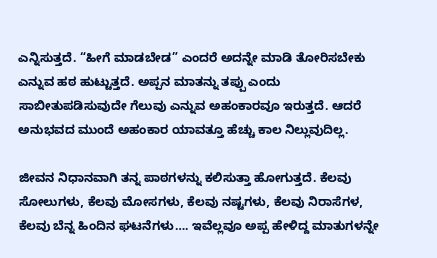ಎನ್ನಿಸುತ್ತದೆ. “ಹೀಗೆ ಮಾಡಬೇಡ” ಎಂದರೆ ಅದನ್ನೇ ಮಾಡಿ ತೋರಿಸಬೇಕು ಎನ್ನುವ ಹಠ ಹುಟ್ಟುತ್ತದೆ. ಅಪ್ಪನ ಮಾತನ್ನು ತಪ್ಪು ಎಂದು ಸಾಬೀತುಪಡಿಸುವುದೇ ಗೆಲುವು ಎನ್ನುವ ಅಹಂಕಾರವೂ ಇರುತ್ತದೆ. ಆದರೆ ಅನುಭವದ ಮುಂದೆ ಅಹಂಕಾರ ಯಾವತ್ತೂ ಹೆಚ್ಚು ಕಾಲ ನಿಲ್ಲುವುದಿಲ್ಲ.

ಜೀವನ ನಿಧಾನವಾಗಿ ತನ್ನ ಪಾಠಗಳನ್ನು ಕಲಿಸುತ್ತಾ ಹೋಗುತ್ತದೆ. ಕೆಲವು ಸೋಲುಗಳು, ಕೆಲವು ಮೋಸಗಳು, ಕೆಲವು ನಷ್ಟಗಳು, ಕೆಲವು ನಿರಾಸೆಗಳ, ಕೆಲವು ಬೆನ್ನ ಹಿಂದಿನ ಘಟನೆಗಳು…. ಇವೆಲ್ಲವೂ ಅಪ್ಪ ಹೇಳಿದ್ದ ಮಾತುಗಳನ್ನೇ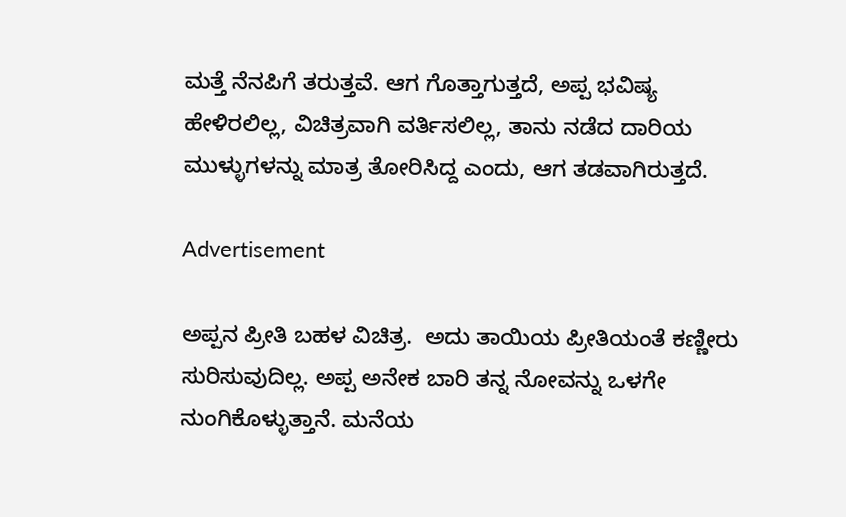ಮತ್ತೆ ನೆನಪಿಗೆ ತರುತ್ತವೆ. ಆಗ ಗೊತ್ತಾಗುತ್ತದೆ, ಅಪ್ಪ ಭವಿಷ್ಯ ಹೇಳಿರಲಿಲ್ಲ, ವಿಚಿತ್ರವಾಗಿ ವರ್ತಿಸಲಿಲ್ಲ, ತಾನು ನಡೆದ ದಾರಿಯ ಮುಳ್ಳುಗಳನ್ನು ಮಾತ್ರ ತೋರಿಸಿದ್ದ ಎಂದು, ಆಗ ತಡವಾಗಿರುತ್ತದೆ.

Advertisement

ಅಪ್ಪನ ಪ್ರೀತಿ ಬಹಳ ವಿಚಿತ್ರ.  ಅದು ತಾಯಿಯ ಪ್ರೀತಿಯಂತೆ ಕಣ್ಣೀರು ಸುರಿಸುವುದಿಲ್ಲ. ಅಪ್ಪ ಅನೇಕ ಬಾರಿ ತನ್ನ ನೋವನ್ನು ಒಳಗೇ ನುಂಗಿಕೊಳ್ಳುತ್ತಾನೆ. ಮನೆಯ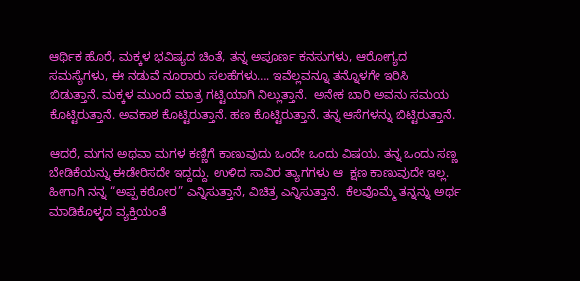ಆರ್ಥಿಕ ಹೊರೆ, ಮಕ್ಕಳ ಭವಿಷ್ಯದ ಚಿಂತೆ, ತನ್ನ ಅಪೂರ್ಣ ಕನಸುಗಳು, ಆರೋಗ್ಯದ ಸಮಸ್ಯೆಗಳು, ಈ ನಡುವೆ ನೂರಾರು ಸಲಹೆಗಳು…. ಇವೆಲ್ಲವನ್ನೂ ತನ್ನೊಳಗೇ ಇರಿಸಿ ಬಿಡುತ್ತಾನೆ. ಮಕ್ಕಳ ಮುಂದೆ ಮಾತ್ರ ಗಟ್ಟಿಯಾಗಿ ನಿಲ್ಲುತ್ತಾನೆ.  ಅನೇಕ ಬಾರಿ ಅವನು ಸಮಯ ಕೊಟ್ಟಿರುತ್ತಾನೆ. ಅವಕಾಶ ಕೊಟ್ಟಿರುತ್ತಾನೆ. ಹಣ ಕೊಟ್ಟಿರುತ್ತಾನೆ. ತನ್ನ ಆಸೆಗಳನ್ನು ಬಿಟ್ಟಿರುತ್ತಾನೆ.

ಆದರೆ, ಮಗನ ಅಥವಾ ಮಗಳ ಕಣ್ಣಿಗೆ ಕಾಣುವುದು ಒಂದೇ ಒಂದು ವಿಷಯ. ತನ್ನ ಒಂದು ಸಣ್ಣ ಬೇಡಿಕೆಯನ್ನು ಈಡೇರಿಸದೇ ಇದ್ದದ್ದು. ಉಳಿದ ಸಾವಿರ ತ್ಯಾಗಗಳು ಆ  ಕ್ಷಣ ಕಾಣುವುದೇ ಇಲ್ಲ. ಹೀಗಾಗಿ ನನ್ನ “ಅಪ್ಪ ಕಠೋರ” ಎನ್ನಿಸುತ್ತಾನೆ, ವಿಚಿತ್ರ ಎನ್ನಿಸುತ್ತಾನೆ.  ಕೆಲವೊಮ್ಮೆ ತನ್ನನ್ನು ಅರ್ಥ ಮಾಡಿಕೊಳ್ಳದ ವ್ಯಕ್ತಿಯಂತೆ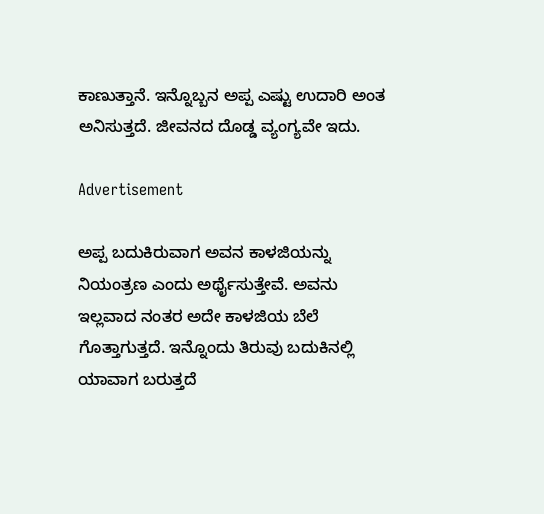ಕಾಣುತ್ತಾನೆ. ಇನ್ನೊಬ್ಬನ ಅಪ್ಪ ಎಷ್ಟು ಉದಾರಿ ಅಂತ ಅನಿಸುತ್ತದೆ. ಜೀವನದ ದೊಡ್ಡ ವ್ಯಂಗ್ಯವೇ ಇದು.

Advertisement

ಅಪ್ಪ ಬದುಕಿರುವಾಗ ಅವನ ಕಾಳಜಿಯನ್ನು ನಿಯಂತ್ರಣ ಎಂದು ಅರ್ಥೈಸುತ್ತೇವೆ. ಅವನು ಇಲ್ಲವಾದ ನಂತರ ಅದೇ ಕಾಳಜಿಯ ಬೆಲೆ ಗೊತ್ತಾಗುತ್ತದೆ. ಇನ್ನೊಂದು ತಿರುವು ಬದುಕಿನಲ್ಲಿ ಯಾವಾಗ ಬರುತ್ತದೆ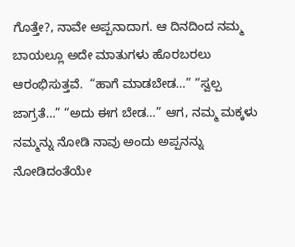ಗೊತ್ತೇ?, ನಾವೇ ಅಪ್ಪನಾದಾಗ. ಆ ದಿನದಿಂದ ನಮ್ಮ ಬಾಯಲ್ಲೂ ಅದೇ ಮಾತುಗಳು ಹೊರಬರಲು ಆರಂಭಿಸುತ್ತವೆ.  “ಹಾಗೆ ಮಾಡಬೇಡ…” “ಸ್ವಲ್ಪ ಜಾಗ್ರತೆ…” “ಅದು ಈಗ ಬೇಡ…” ಆಗ, ನಮ್ಮ ಮಕ್ಕಳು ನಮ್ಮನ್ನು ನೋಡಿ ನಾವು ಅಂದು ಅಪ್ಪನನ್ನು ನೋಡಿದಂತೆಯೇ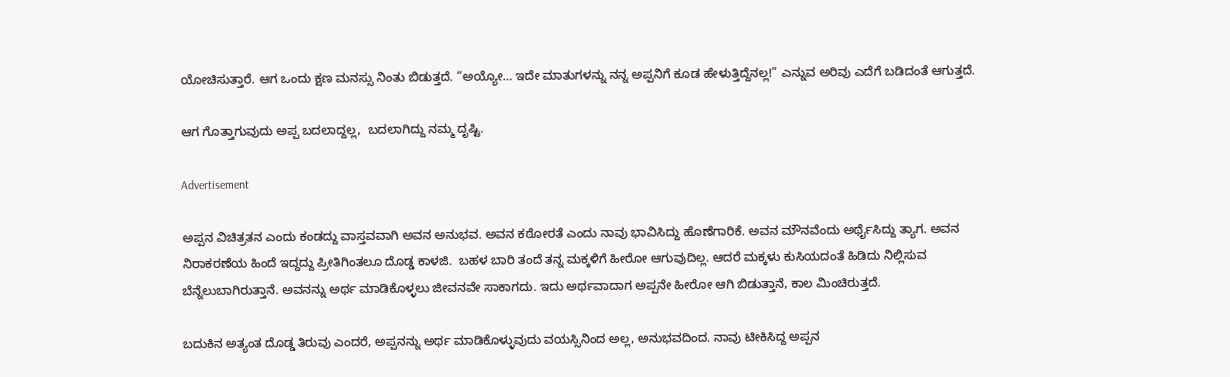ಯೋಚಿಸುತ್ತಾರೆ. ಆಗ ಒಂದು ಕ್ಷಣ ಮನಸ್ಸು ನಿಂತು ಬಿಡುತ್ತದೆ. “ಅಯ್ಯೋ… ಇದೇ ಮಾತುಗಳನ್ನು ನನ್ನ ಅಪ್ಪನಿಗೆ ಕೂಡ ಹೇಳುತ್ತಿದ್ದೆನಲ್ಲ!” ಎನ್ನುವ ಅರಿವು ಎದೆಗೆ ಬಡಿದಂತೆ ಆಗುತ್ತದೆ.

ಆಗ ಗೊತ್ತಾಗುವುದು ಅಪ್ಪ ಬದಲಾದ್ದಲ್ಲ,  ಬದಲಾಗಿದ್ದು ನಮ್ಮ ದೃಷ್ಟಿ.

Advertisement

ಅಪ್ಪನ ವಿಚಿತ್ರತನ ಎಂದು ಕಂಡದ್ದು ವಾಸ್ತವವಾಗಿ ಅವನ ಅನುಭವ. ಅವನ ಕಠೋರತೆ ಎಂದು ನಾವು ಭಾವಿಸಿದ್ದು ಹೊಣೆಗಾರಿಕೆ. ಅವನ ಮೌನವೆಂದು ಅರ್ಥೈಸಿದ್ದು ತ್ಯಾಗ. ಅವನ ನಿರಾಕರಣೆಯ ಹಿಂದೆ ಇದ್ದದ್ದು ಪ್ರೀತಿಗಿಂತಲೂ ದೊಡ್ಡ ಕಾಳಜಿ.  ಬಹಳ ಬಾರಿ ತಂದೆ ತನ್ನ ಮಕ್ಕಳಿಗೆ ಹೀರೋ ಆಗುವುದಿಲ್ಲ. ಆದರೆ ಮಕ್ಕಳು ಕುಸಿಯದಂತೆ ಹಿಡಿದು ನಿಲ್ಲಿಸುವ ಬೆನ್ನೆಲುಬಾಗಿರುತ್ತಾನೆ. ಅವನನ್ನು ಅರ್ಥ ಮಾಡಿಕೊಳ್ಳಲು ಜೀವನವೇ ಸಾಕಾಗದು. ಇದು ಅರ್ಥವಾದಾಗ ಅಪ್ಪನೇ ಹೀರೋ ಆಗಿ ಬಿಡುತ್ತಾನೆ, ಕಾಲ ಮಿಂಚಿರುತ್ತದೆ.

ಬದುಕಿನ ಅತ್ಯಂತ ದೊಡ್ಡ ತಿರುವು ಎಂದರೆ, ಅಪ್ಪನನ್ನು ಅರ್ಥ ಮಾಡಿಕೊಳ್ಳುವುದು ವಯಸ್ಸಿನಿಂದ ಅಲ್ಲ, ಅನುಭವದಿಂದ. ನಾವು ಟೀಕಿಸಿದ್ದ ಅಪ್ಪನ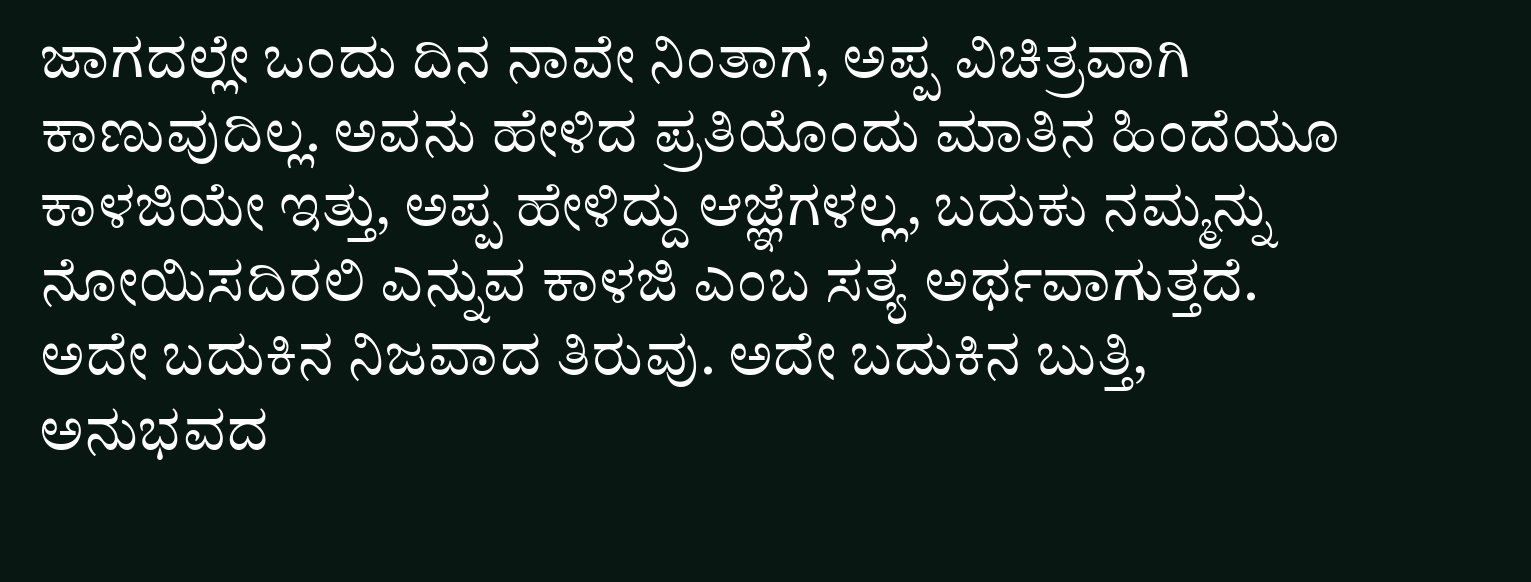ಜಾಗದಲ್ಲೇ ಒಂದು ದಿನ ನಾವೇ ನಿಂತಾಗ, ಅಪ್ಪ ವಿಚಿತ್ರವಾಗಿ ಕಾಣುವುದಿಲ್ಲ. ಅವನು ಹೇಳಿದ ಪ್ರತಿಯೊಂದು ಮಾತಿನ ಹಿಂದೆಯೂ ಕಾಳಜಿಯೇ ಇತ್ತು, ಅಪ್ಪ ಹೇಳಿದ್ದು ಆಜ್ಞೆಗಳಲ್ಲ, ಬದುಕು ನಮ್ಮನ್ನು ನೋಯಿಸದಿರಲಿ ಎನ್ನುವ ಕಾಳಜಿ ಎಂಬ ಸತ್ಯ ಅರ್ಥವಾಗುತ್ತದೆ. ಅದೇ ಬದುಕಿನ ನಿಜವಾದ ತಿರುವು. ಅದೇ ಬದುಕಿನ ಬುತ್ತಿ, ಅನುಭವದ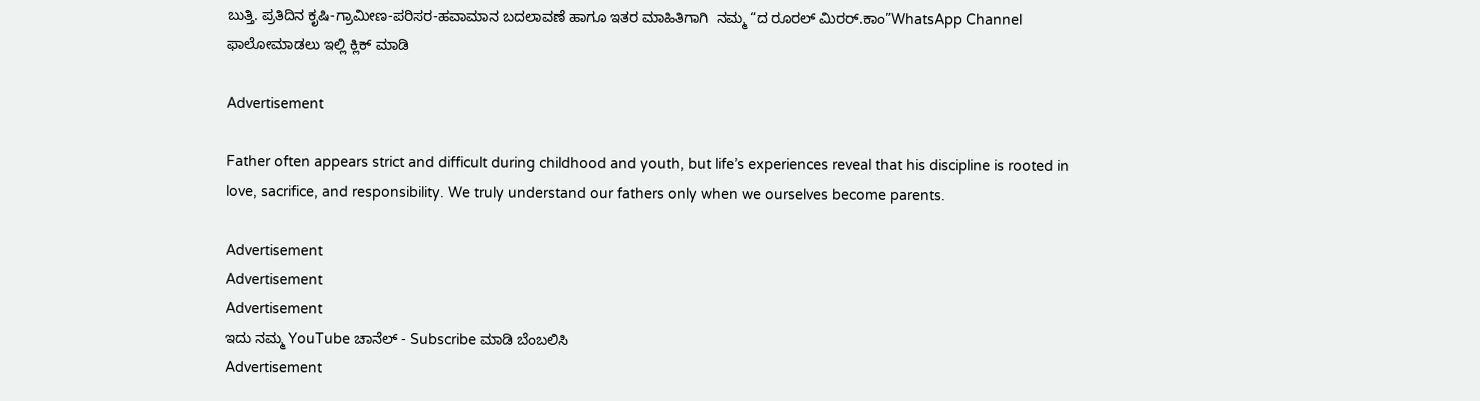ಬುತ್ತಿ. ಪ್ರತಿದಿನ ಕೃಷಿ-ಗ್ರಾಮೀಣ-ಪರಿಸರ-ಹವಾಮಾನ ಬದಲಾವಣೆ ಹಾಗೂ ಇತರ ಮಾಹಿತಿಗಾಗಿ  ನಮ್ಮ “ದ ರೂರಲ್‌ ಮಿರರ್.ಕಾಂ”WhatsApp Channel  ಫಾಲೋಮಾಡಲು ಇಲ್ಲಿ ಕ್ಲಿಕ್‌ ಮಾಡಿ

Advertisement

Father often appears strict and difficult during childhood and youth, but life’s experiences reveal that his discipline is rooted in love, sacrifice, and responsibility. We truly understand our fathers only when we ourselves become parents.

Advertisement
Advertisement
Advertisement
ಇದು ನಮ್ಮ YouTube ಚಾನೆಲ್ - Subscribe ಮಾಡಿ ಬೆಂಬಲಿಸಿ
Advertisement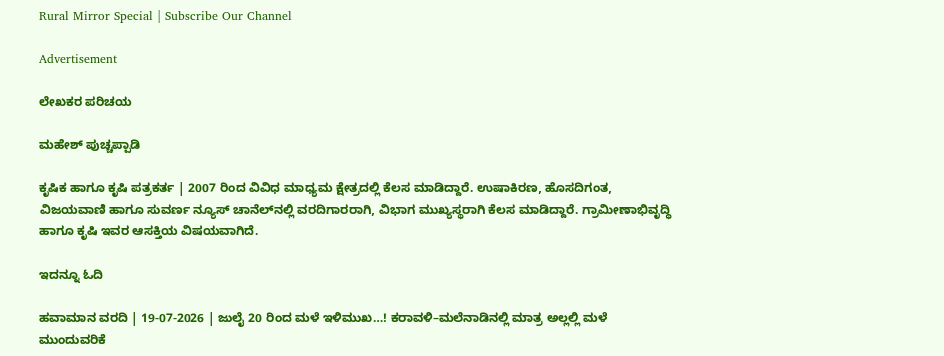Rural Mirror Special | Subscribe Our Channel

Advertisement

ಲೇಖಕರ ಪರಿಚಯ

ಮಹೇಶ್ ಪುಚ್ಚಪ್ಪಾಡಿ

ಕೃಷಿಕ ಹಾಗೂ ಕೃಷಿ ಪತ್ರಕರ್ತ | 2007 ರಿಂದ ವಿವಿಧ ಮಾಧ್ಯಮ ಕ್ಷೇತ್ರದಲ್ಲಿ ಕೆಲಸ ಮಾಡಿದ್ದಾರೆ. ಉಷಾಕಿರಣ, ಹೊಸದಿಗಂತ, ವಿಜಯವಾಣಿ ಹಾಗೂ ಸುವರ್ಣ ನ್ಯೂಸ್‌ ಚಾನೆಲ್‌ನಲ್ಲಿ ವರದಿಗಾರರಾಗಿ, ವಿಭಾಗ ಮುಖ್ಯಸ್ಥರಾಗಿ ಕೆಲಸ ಮಾಡಿದ್ದಾರೆ. ಗ್ರಾಮೀಣಾಭಿವೃದ್ಧಿ ಹಾಗೂ ಕೃಷಿ ಇವರ ಆಸಕ್ತಿಯ ವಿಷಯವಾಗಿದೆ.

ಇದನ್ನೂ ಓದಿ

ಹವಾಮಾನ ವರದಿ | 19-07-2026 | ಜುಲೈ 20 ರಿಂದ ಮಳೆ ಇಳಿಮುಖ…! ಕರಾವಳಿ–ಮಲೆನಾಡಿನಲ್ಲಿ ಮಾತ್ರ ಅಲ್ಲಲ್ಲಿ ಮಳೆ ಮುಂದುವರಿಕೆ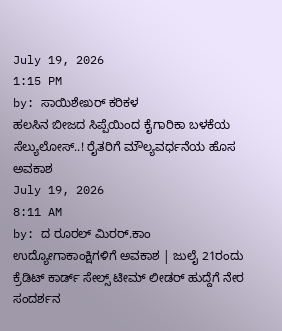July 19, 2026
1:15 PM
by: ಸಾಯಿಶೇಖರ್ ಕರಿಕಳ
ಹಲಸಿನ ಬೀಜದ ಸಿಪ್ಪೆಯಿಂದ ಕೈಗಾರಿಕಾ ಬಳಕೆಯ ಸೆಲ್ಯುಲೋಸ್..! ರೈತರಿಗೆ ಮೌಲ್ಯವರ್ಧನೆಯ ಹೊಸ ಅವಕಾಶ
July 19, 2026
8:11 AM
by: ದ ರೂರಲ್ ಮಿರರ್.ಕಾಂ
ಉದ್ಯೋಗಾಕಾಂಕ್ಷಿಗಳಿಗೆ ಅವಕಾಶ | ಜುಲೈ 21ರಂದು ಕ್ರೆಡಿಟ್ ಕಾರ್ಡ್ ಸೇಲ್ಸ್ ಟೀಮ್ ಲೀಡರ್ ಹುದ್ದೆಗೆ ನೇರ ಸಂದರ್ಶನ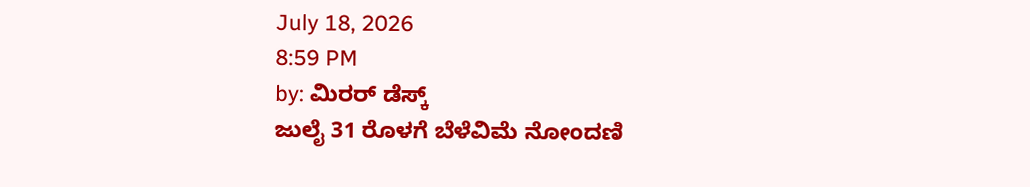July 18, 2026
8:59 PM
by: ಮಿರರ್‌ ಡೆಸ್ಕ್
ಜುಲೈ 31 ರೊಳಗೆ ಬೆಳೆವಿಮೆ ನೋಂದಣಿ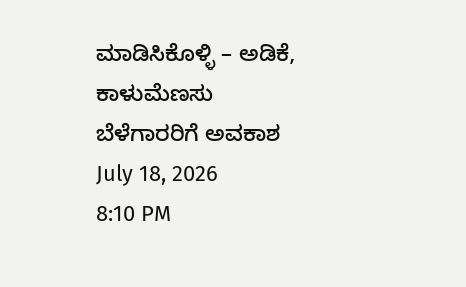ಮಾಡಿಸಿಕೊಳ್ಳಿ – ಅಡಿಕೆ, ಕಾಳುಮೆಣಸು ಬೆಳೆಗಾರರಿಗೆ ಅವಕಾಶ
July 18, 2026
8:10 PM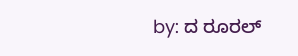by: ದ ರೂರಲ್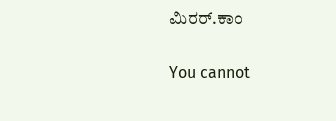ಮಿರರ್.ಕಾಂ

You cannot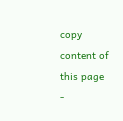copy content of this page -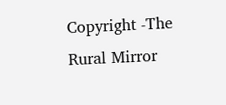Copyright -The Rural Mirror